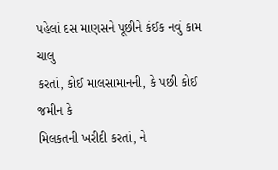પહેલાં દસ માણસને પૂછીને કંઈક નવું કામ ચાલુ
કરતાં, કોઈ માલસામાનની, કે પછી કોઈ જમીન કે
મિલકતની ખરીદી કરતાં, ને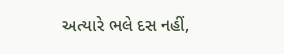અત્યારે ભલે દસ નહીં,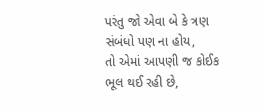પરંતુ જો એવા બે કે ત્રણ સંબંધો પણ ના હોય,
તો એમાં આપણી જ કોઈક ભૂલ થઈ રહી છે,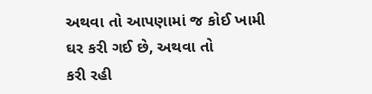અથવા તો આપણામાં જ કોઈ ખામી
ઘર કરી ગઈ છે, અથવા તો
કરી રહી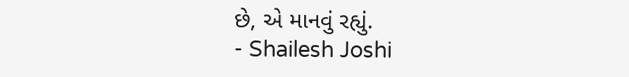છે, એ માનવું રહ્યું.
- Shailesh Joshi